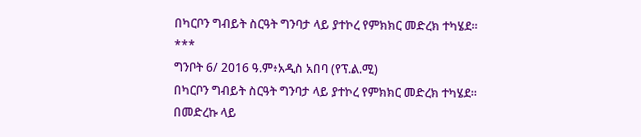በካርቦን ግብይት ስርዓት ግንባታ ላይ ያተኮረ የምክክር መድረክ ተካሄደ።
***
ግንቦት 6/ 2016 ዓ.ም፥አዲስ አበባ (የፕ.ል.ሚ)
በካርቦን ግብይት ስርዓት ግንባታ ላይ ያተኮረ የምክክር መድረክ ተካሄደ።
በመድረኩ ላይ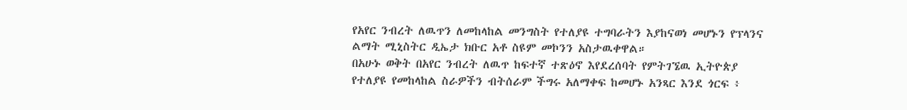የአየር ንብረት ለዉጥን ለመከላከል መንግስት የተለያዩ ተግባራትን እያከናወነ መሆኑን የፕላንና ልማት ሚኒስትር ዲኤታ ክቡር አቶ ስዩም መኮንን አስታዉቀዋል።
በአሁኑ ወቅት በአየር ንብረት ለዉጥ ከፍተኛ ተጽዕኖ እየደረሰባት የምትገኜዉ ኢትዮጵያ የተለያዩ የመከላከል ስራዎችን ብትሰራም ችግሩ አለማቀፍ ከመሆኑ አንጻር እንደ ጎርፍ ፥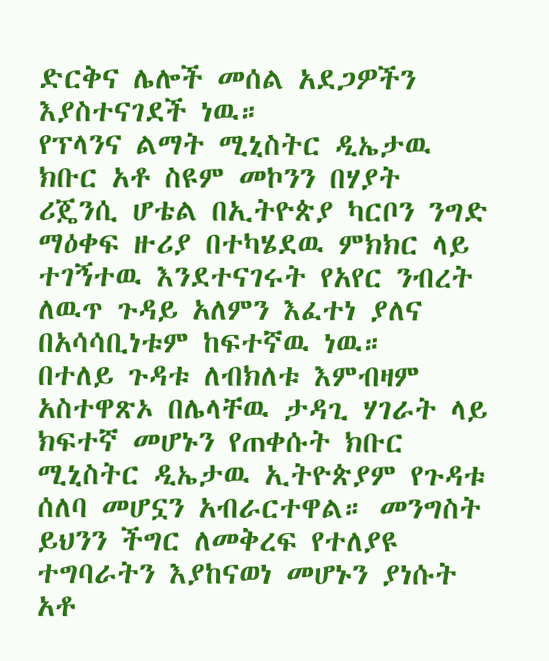ድርቅና ሌሎች መሰል አደጋዎችን እያስተናገደች ነዉ።
የፕላንና ልማት ሚኒስትር ዲኤታዉ ክቡር አቶ ስዩም መኮንን በሃያት ሪጄንሲ ሆቴል በኢትዮጵያ ካርቦን ንግድ ማዕቀፍ ዙሪያ በተካሄደዉ ምክክር ላይ ተገኝተዉ እንደተናገሩት የአየር ንብረት ለዉጥ ጉዳይ አለምን እፈተነ ያለና በአሳሳቢነቱም ከፍተኛዉ ነዉ።
በተለይ ጉዳቱ ለብክለቱ እምብዛም አስተዋጽኦ በሌላቸዉ ታዳጊ ሃገራት ላይ ክፍተኛ መሆኑን የጠቀሱት ክቡር ሚኒስትር ዲኤታዉ ኢትዮጵያም የጉዳቱ ሰለባ መሆኗን አብራርተዋል። መንግስት ይህንን ችግር ለመቅረፍ የተለያዩ ተግባራትን እያከናወነ መሆኑን ያነሱት አቶ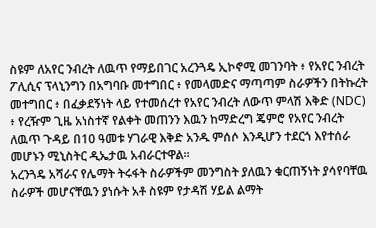ስዩም ለአየር ንብረት ለዉጥ የማይበገር አረንጓዴ ኢኮኖሚ መገንባት ፥ የአየር ንብረት ፖሊሲና ፕላኒንግን በአግባቡ መተግበር ፥ የመላመድና ማጣጣም ስራዎችን በትኩረት መተግበር ፥ በፈቃደኝነት ላይ የተመሰረተ የአየር ንብረት ለውጥ ምላሽ እቅድ (NDC) ፥ የረዥም ጊዜ አነስተኛ የልቀት መጠንን እዉን ከማድረግ ጄምሮ የአየር ንብረት ለዉጥ ጉዳይ በ10 ዓመቱ ሃገራዊ እቅድ አንዱ ምሰሶ እንዲሆን ተደርጎ እየተሰራ መሆኑን ሚኒስትር ዲኤታዉ አብራርተዋል።
አረንጓዴ አሻራና የሌማት ትሩፋት ስራዎችም መንግስት ያለዉን ቁርጠኝነት ያሳየባቸዉ ስራዎች መሆናቸዉን ያነሱት አቶ ስዩም የታዳሽ ሃይል ልማት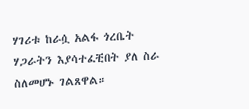ሃገሪቱ ከራሷ አልፋ ጎረቤት ሃጋራትን እያሳተፈቺበት ያለ ስራ ስለመሆኑ ገልጸዋል።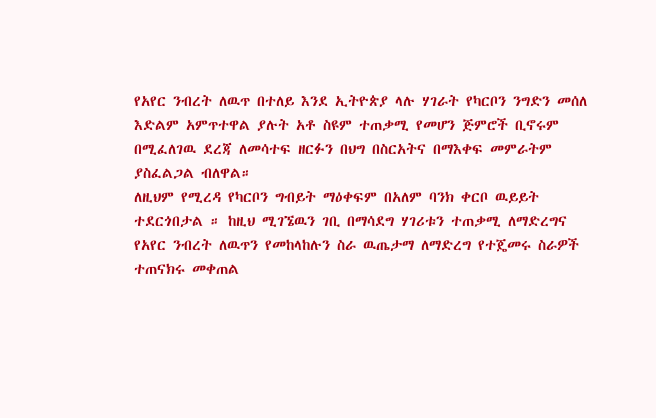የአየር ንብረት ለዉጥ በተለይ እንደ ኢትዮጵያ ላሉ ሃገራት የካርቦን ንግድን መሰለ እድልም አምጥተዋል ያሉት አቶ ስዩም ተጠቃሚ የመሆን ጅምሮች ቢኖሩም በሚፈለገዉ ደረጃ ለመሳተፍ ዘርፉን በህግ በስርአትና በማእቀፍ መምራትም ያስፈልጋል ብለዋል።
ለዚህም የሚረዳ የካርቦን ግብይት ማዕቀፍም በአለም ባንክ ቀርቦ ዉይይት ተደርጎበታል ። ከዚህ ሚገኜዉን ገቢ በማሳደግ ሃገሪቱን ተጠቃሚ ለማድረግና የአየር ንብረት ለዉጥን የመከላከሉን ስራ ዉጤታማ ለማድረግ የተጄመሩ ስራዎች ተጠናክሩ መቀጠል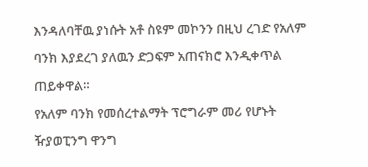እንዳለባቸዉ ያነሱት አቶ ስዩም መኮንን በዚህ ረገድ የአለም ባንክ እያደረገ ያለዉን ድጋፍም አጠናክሮ እንዲቀጥል ጠይቀዋል።
የአለም ባንክ የመሰረተልማት ፕሮግራም መሪ የሆኑት ዥያወፒንግ ዋንግ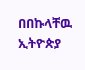በበኩላቸዉ ኢትዮጵያ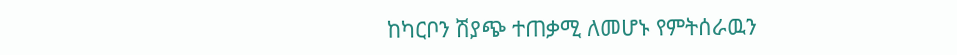ከካርቦን ሽያጭ ተጠቃሚ ለመሆኑ የምትሰራዉን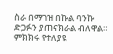ስራ በማገዝ በኩል ባንኩ ድጋፉን ያጠናክራል ብለዋል። ምክክሩ የተለያዩ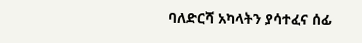ባለድርሻ አካላትን ያሳተፈና ሰፊ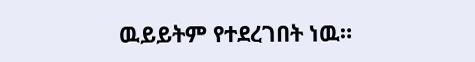ዉይይትም የተደረገበት ነዉ።